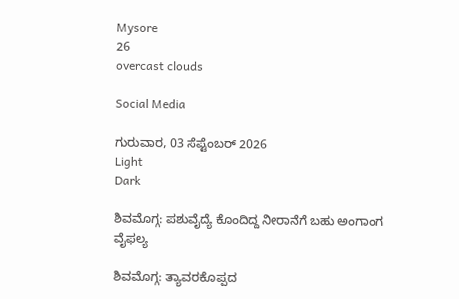Mysore
26
overcast clouds

Social Media

ಗುರುವಾರ, 03 ಸೆಪ್ಟೆಂಬರ್ 2026
Light
Dark

ಶಿವಮೊಗ್ಗ: ಪಶುವೈದ್ಯೆ ಕೊಂದಿದ್ದ ನೀರಾನೆಗೆ ಬಹು ಅಂಗಾಂಗ ವೈಫಲ್ಯ

ಶಿವಮೊಗ್ಗ: ತ್ಯಾವರಕೊಪ್ಪದ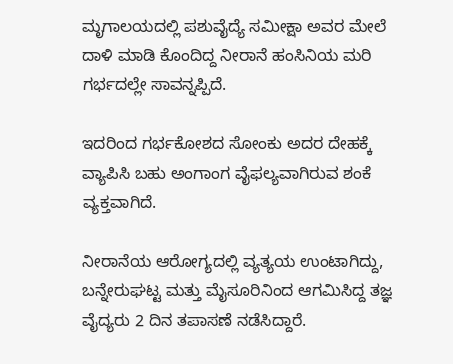ಮೃಗಾಲಯದಲ್ಲಿ ಪಶುವೈದ್ಯೆ ಸಮೀಕ್ಷಾ ಅವರ ಮೇಲೆ ದಾಳಿ ಮಾಡಿ ಕೊಂದಿದ್ದ ನೀರಾನೆ ಹಂಸಿನಿಯ ಮರಿ ಗರ್ಭದಲ್ಲೇ ಸಾವನ್ನಪ್ಪಿದೆ.

ಇದರಿಂದ ಗರ್ಭಕೋಶದ ಸೋಂಕು ಅದರ ದೇಹಕ್ಕೆ ವ್ಯಾಪಿಸಿ ಬಹು ಅಂಗಾಂಗ ವೈಫಲ್ಯವಾಗಿರುವ ಶಂಕೆ ವ್ಯಕ್ತವಾಗಿದೆ.

ನೀರಾನೆಯ ಆರೋಗ್ಯದಲ್ಲಿ ವ್ಯತ್ಯಯ ಉಂಟಾಗಿದ್ದು, ಬನ್ನೇರುಘಟ್ಟ ಮತ್ತು ಮೈಸೂರಿನಿಂದ ಆಗಮಿಸಿದ್ದ ತಜ್ಞ ವೈದ್ಯರು 2 ದಿನ ತಪಾಸಣೆ ನಡೆಸಿದ್ದಾರೆ.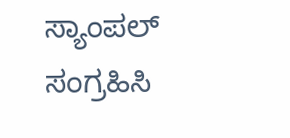ಸ್ಯಾಂಪಲ್‌ ಸಂಗ್ರಹಿಸಿ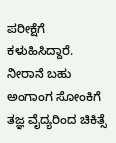ಪರೀಕ್ಷೆಗೆ ಕಳುಹಿಸಿದ್ದಾರೆ. ನೀರಾನೆ ಬಹು ಅಂಗಾಂಗ ಸೋಂಕಿಗೆ ತಜ್ಞ ವೈದ್ಯರಿಂದ ಚಿಕಿತ್ಸೆ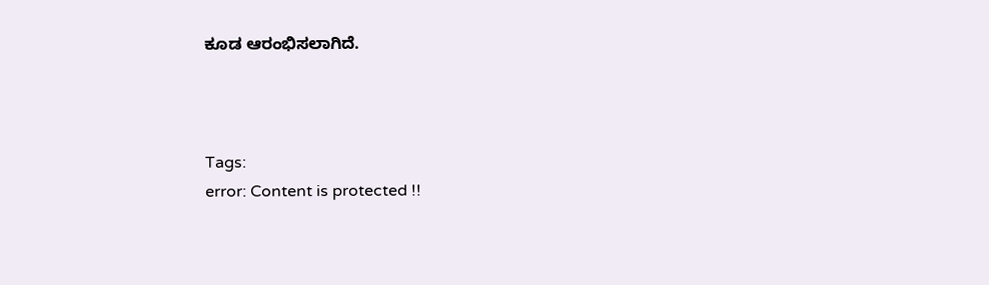ಕೂಡ ಆರಂಭಿಸಲಾಗಿದೆ.



Tags:
error: Content is protected !!